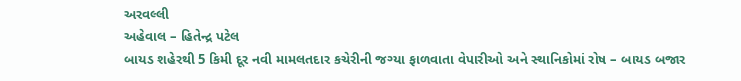અરવલ્લી
અહેવાલ – હિતેન્દ્ર પટેલ
બાયડ શહેરથી 5 કિમી દૂર નવી મામલતદાર કચેરીની જગ્યા ફાળવાતા વેપારીઓ અને સ્થાનિકોમાં રોષ – બાયડ બજાર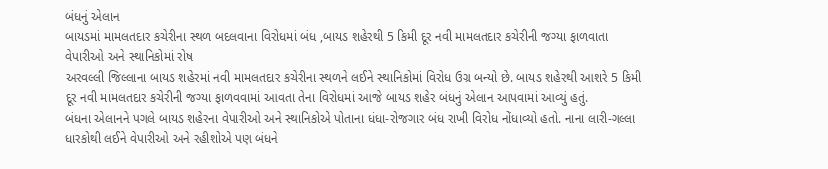બંધનું એલાન
બાયડમાં મામલતદાર કચેરીના સ્થળ બદલવાના વિરોધમાં બંધ ,બાયડ શહેરથી 5 કિમી દૂર નવી મામલતદાર કચેરીની જગ્યા ફાળવાતા વેપારીઓ અને સ્થાનિકોમાં રોષ
અરવલ્લી જિલ્લાના બાયડ શહેરમાં નવી મામલતદાર કચેરીના સ્થળને લઈને સ્થાનિકોમાં વિરોધ ઉગ્ર બન્યો છે. બાયડ શહેરથી આશરે 5 કિમી દૂર નવી મામલતદાર કચેરીની જગ્યા ફાળવવામાં આવતા તેના વિરોધમાં આજે બાયડ શહેર બંધનું એલાન આપવામાં આવ્યું હતું.
બંધના એલાનને પગલે બાયડ શહેરના વેપારીઓ અને સ્થાનિકોએ પોતાના ધંધા-રોજગાર બંધ રાખી વિરોધ નોંધાવ્યો હતો. નાના લારી-ગલ્લા ધારકોથી લઈને વેપારીઓ અને રહીશોએ પણ બંધને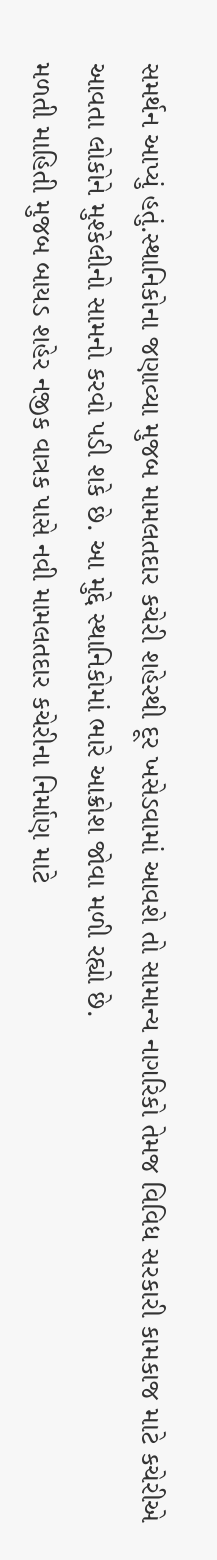સમર્થન આપ્યું હતું.સ્થાનિકોના જણાવ્યા મુજબ મામલતદાર કચેરી શહેરથી દૂર ખસેડવામાં આવશે તો સામાન્ય નાગરિકો તેમજ વિવિધ સરકારી કામકાજ માટે કચેરીએ આવતા લોકોને મુશ્કેલીનો સામનો કરવો પડી શકે છે. આ મુદ્દે સ્થાનિકોમાં ભારે આક્રોશ જોવા મળી રહ્યો છે.
મળતી માહિતી મુજબ બાયડ શહેર નજીક વાત્રક પાસે નવી મામલતદાર કચેરીના નિર્માણ માટે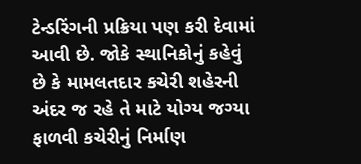ટેન્ડરિંગની પ્રક્રિયા પણ કરી દેવામાં આવી છે. જોકે સ્થાનિકોનું કહેવું છે કે મામલતદાર કચેરી શહેરની અંદર જ રહે તે માટે યોગ્ય જગ્યા ફાળવી કચેરીનું નિર્માણ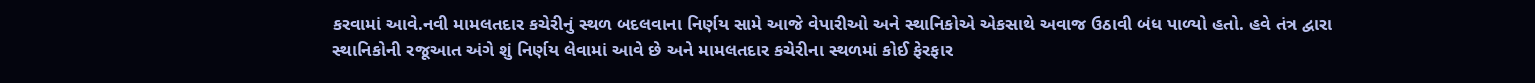કરવામાં આવે.નવી મામલતદાર કચેરીનું સ્થળ બદલવાના નિર્ણય સામે આજે વેપારીઓ અને સ્થાનિકોએ એકસાથે અવાજ ઉઠાવી બંધ પાળ્યો હતો. હવે તંત્ર દ્વારા સ્થાનિકોની રજૂઆત અંગે શું નિર્ણય લેવામાં આવે છે અને મામલતદાર કચેરીના સ્થળમાં કોઈ ફેરફાર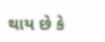થાય છે કે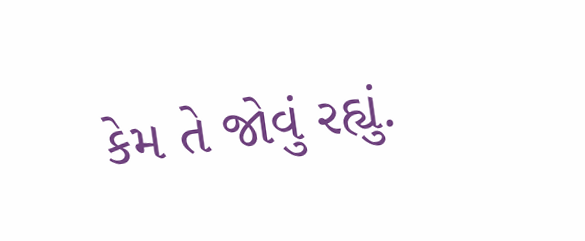કેમ તે જોવું રહ્યું.